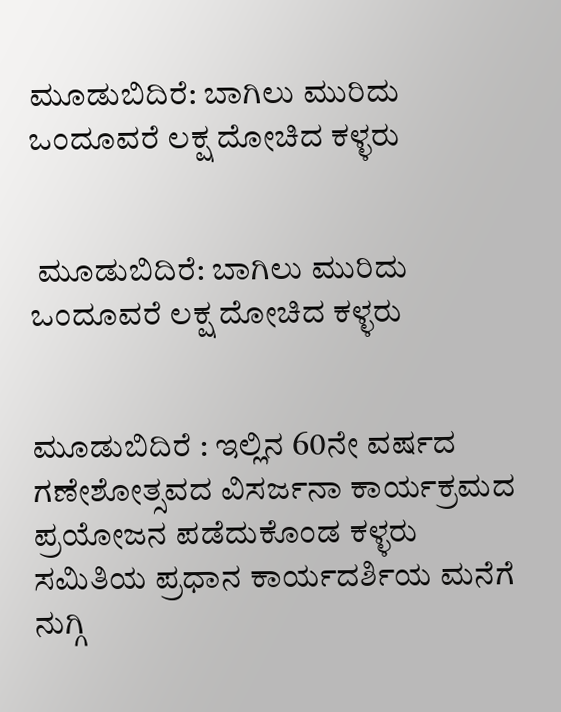ಮೂಡುಬಿದಿರೆ: ಬಾಗಿಲು ಮುರಿದು ಒಂದೂವರೆ ಲಕ್ಷ ದೋಚಿದ ಕಳ್ಳರು


 ಮೂಡುಬಿದಿರೆ: ಬಾಗಿಲು ಮುರಿದು ಒಂದೂವರೆ ಲಕ್ಷ ದೋಚಿದ ಕಳ್ಳರು


ಮೂಡುಬಿದಿರೆ : ಇಲ್ಲಿನ 60ನೇ ವರ್ಷದ ಗಣೇಶೋತ್ಸವದ ವಿಸರ್ಜನಾ ಕಾರ್ಯಕ್ರಮದ ಪ್ರಯೋಜನ ಪಡೆದುಕೊಂಡ ಕಳ್ಳರು ಸಮಿತಿಯ ಪ್ರಧಾನ ಕಾರ್ಯದರ್ಶಿಯ ಮನೆಗೆ ನುಗ್ಗಿ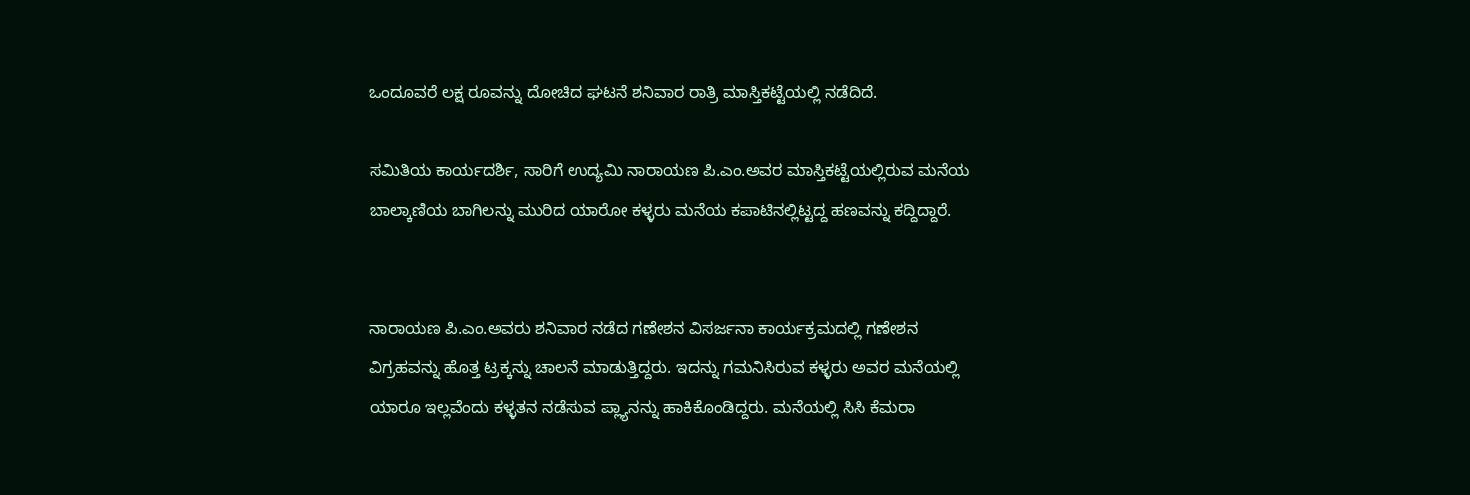ಒಂದೂವರೆ ಲಕ್ಷ ರೂವನ್ನು ದೋಚಿದ ಘಟನೆ ಶನಿವಾರ ರಾತ್ರಿ ಮಾಸ್ತಿಕಟ್ಟೆಯಲ್ಲಿ ನಡೆದಿದೆ.

ಸಮಿತಿಯ ಕಾರ್ಯದರ್ಶಿ, ಸಾರಿಗೆ ಉದ್ಯಮಿ ನಾರಾಯಣ ಪಿ.ಎಂ.ಅವರ ಮಾಸ್ತಿಕಟ್ಟೆಯಲ್ಲಿರುವ ಮನೆಯ ಬಾಲ್ಕಾಣಿಯ ಬಾಗಿಲನ್ನು ಮುರಿದ ಯಾರೋ ಕಳ್ಳರು ಮನೆಯ ಕಪಾಟಿನಲ್ಲಿಟ್ಟದ್ದ ಹಣವನ್ನು ಕದ್ದಿದ್ದಾರೆ.


ನಾರಾಯಣ ಪಿ.ಎಂ.ಅವರು ಶನಿವಾರ ನಡೆದ ಗಣೇಶನ ವಿಸರ್ಜನಾ ಕಾರ್ಯಕ್ರಮದಲ್ಲಿ ಗಣೇಶನ ವಿಗ್ರಹವನ್ನು ಹೊತ್ತ ಟ್ರಕ್ಕನ್ನು ಚಾಲನೆ ಮಾಡುತ್ತಿದ್ದರು. ಇದನ್ನು ಗಮನಿಸಿರುವ ಕಳ್ಳರು ಅವರ ಮನೆಯಲ್ಲಿ ಯಾರೂ ಇಲ್ಲವೆಂದು ಕಳ್ಳತನ ನಡೆಸುವ ಪ್ಲ್ಯಾನನ್ನು ಹಾಕಿಕೊಂಡಿದ್ದರು. ಮನೆಯಲ್ಲಿ ಸಿಸಿ ಕೆಮರಾ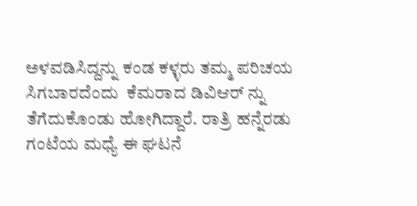ಅಳವಡಿಸಿದ್ದನ್ನು ಕಂಡ ಕಳ್ಳರು ತಮ್ಮ ಪರಿಚಯ ಸಿಗಬಾರದೆಂದು  ಕೆಮರಾದ ಡಿವಿಆರ್ ನ್ನು ತೆಗೆದುಕೊಂಡು ಹೋಗಿದ್ದಾರೆ. ರಾತ್ರಿ ಹನ್ನೆರಡು ಗಂಟೆಯ ಮಧ್ಯೆ ಈ ಘಟನೆ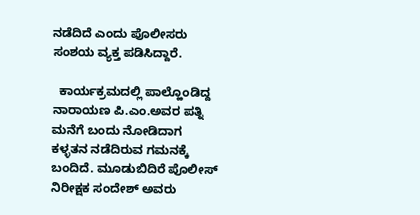ನಡೆದಿದೆ ಎಂದು ಪೊಲೀಸರು ಸಂಶಯ ವ್ಯಕ್ತ ಪಡಿಸಿದ್ದಾರೆ.

  ಕಾರ್ಯಕ್ರಮದಲ್ಲಿ ಪಾಲ್ಹೊಂಡಿದ್ದ ನಾರಾಯಣ ಪಿ.ಎಂ.ಅವರ ಪತ್ನಿ ಮನೆಗೆ ಬಂದು ನೋಡಿದಾಗ  ಕಳ್ಳತನ ನಡೆದಿರುವ ಗಮನಕ್ಕೆ ಬಂದಿದೆ. ಮೂಡುಬಿದಿರೆ ಪೊಲೀಸ್ ನಿರೀಕ್ಷಕ ಸಂದೇಶ್ ಅವರು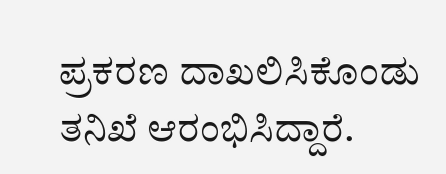ಪ್ರಕರಣ ದಾಖಲಿಸಿಕೊಂಡು ತನಿಖೆ ಆರಂಭಿಸಿದ್ದಾರೆ.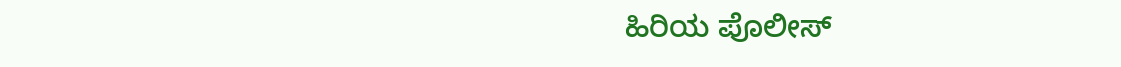ಹಿರಿಯ ಪೊಲೀಸ್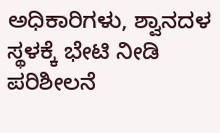ಅಧಿಕಾರಿಗಳು, ಶ್ವಾನದಳ ಸ್ಥಳಕ್ಕೆ ಭೇಟಿ ನೀಡಿ ಪರಿಶೀಲನೆ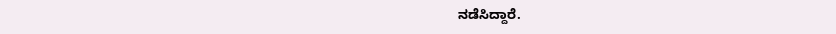ನಡೆಸಿದ್ದಾರೆ.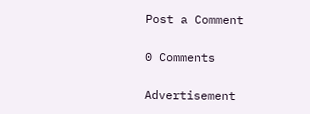Post a Comment

0 Comments

Advertisement